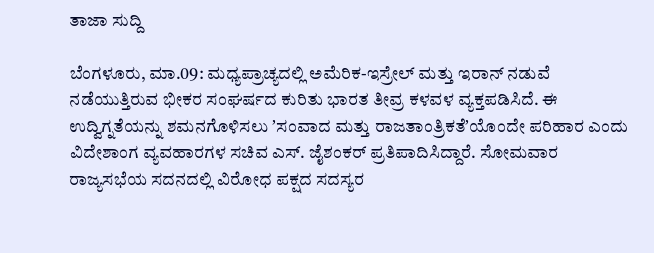ತಾಜಾ ಸುದ್ದಿ

ಬೆಂಗಳೂರು, ಮಾ.09: ಮಧ್ಯಪ್ರಾಚ್ಯದಲ್ಲಿ ಅಮೆರಿಕ-ಇಸ್ರೇಲ್ ಮತ್ತು ಇರಾನ್ ನಡುವೆ ನಡೆಯುತ್ತಿರುವ ಭೀಕರ ಸಂಘರ್ಷದ ಕುರಿತು ಭಾರತ ತೀವ್ರ ಕಳವಳ ವ್ಯಕ್ತಪಡಿಸಿದೆ. ಈ ಉದ್ವಿಗ್ನತೆಯನ್ನು ಶಮನಗೊಳಿಸಲು ʼಸಂವಾದ ಮತ್ತು ರಾಜತಾಂತ್ರಿಕತೆʼಯೊಂದೇ ಪರಿಹಾರ ಎಂದು ವಿದೇಶಾಂಗ ವ್ಯವಹಾರಗಳ ಸಚಿವ ಎಸ್. ಜೈಶಂಕರ್ ಪ್ರತಿಪಾದಿಸಿದ್ದಾರೆ. ಸೋಮವಾರ ರಾಜ್ಯಸಭೆಯ ಸದನದಲ್ಲಿ ವಿರೋಧ ಪಕ್ಷದ ಸದಸ್ಯರ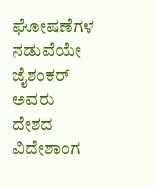ಘೋಷಣೆಗಳ ನಡುವೆಯೇ ಜೈಶಂಕರ್ ಅವರು ದೇಶದ ವಿದೇಶಾಂಗ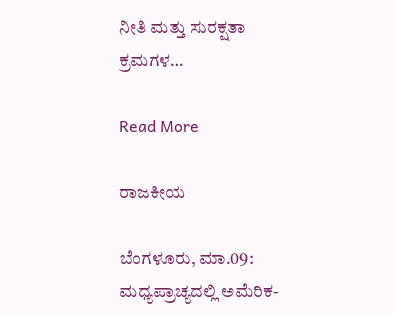ನೀತಿ ಮತ್ತು ಸುರಕ್ಷತಾ ಕ್ರಮಗಳ…

Read More

ರಾಜಕೀಯ

ಬೆಂಗಳೂರು, ಮಾ.09: ಮಧ್ಯಪ್ರಾಚ್ಯದಲ್ಲಿ ಅಮೆರಿಕ-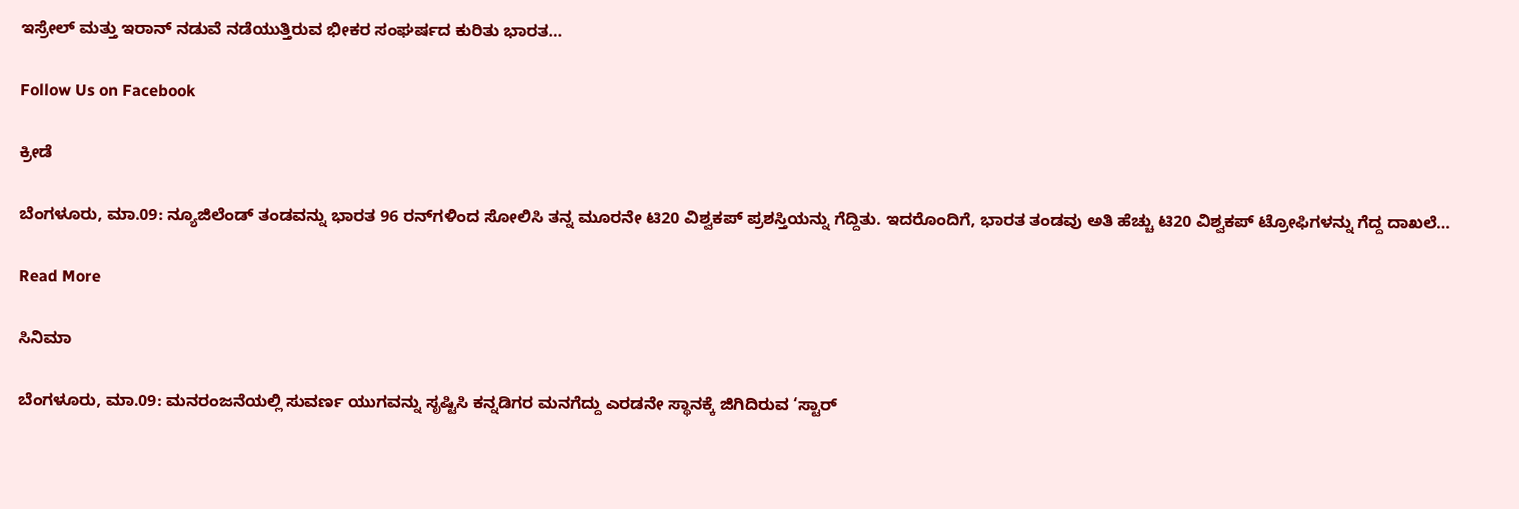ಇಸ್ರೇಲ್ ಮತ್ತು ಇರಾನ್ ನಡುವೆ ನಡೆಯುತ್ತಿರುವ ಭೀಕರ ಸಂಘರ್ಷದ ಕುರಿತು ಭಾರತ…

Follow Us on Facebook

ಕ್ರೀಡೆ

ಬೆಂಗಳೂರು, ಮಾ.09: ನ್ಯೂಜಿಲೆಂಡ್ ‌ತಂಡವನ್ನು ಭಾರತ 96 ರನ್‌ಗಳಿಂದ ಸೋಲಿಸಿ ತನ್ನ ಮೂರನೇ ಟಿ20 ವಿಶ್ವಕಪ್ ಪ್ರಶಸ್ತಿಯನ್ನು ಗೆದ್ದಿತು. ಇದರೊಂದಿಗೆ, ಭಾರತ ತಂಡವು ಅತಿ ಹೆಚ್ಚು ಟಿ20 ವಿಶ್ವಕಪ್ ಟ್ರೋಫಿಗಳನ್ನು ಗೆದ್ದ ದಾಖಲೆ…

Read More

ಸಿನಿಮಾ

ಬೆಂಗಳೂರು, ಮಾ.09: ಮನರಂಜನೆಯಲ್ಲಿ ಸುವರ್ಣ ಯುಗವನ್ನು ಸೃಷ್ಟಿಸಿ ಕನ್ನಡಿಗರ ಮನಗೆದ್ದು ಎರಡನೇ ಸ್ಥಾನಕ್ಕೆ ಜಿಗಿದಿರುವ ‘ಸ್ಟಾರ್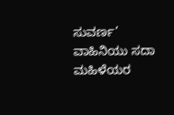ಸುವರ್ಣ’ ವಾಹಿನಿಯು ಸದಾ ಮಹಿಳೆಯರ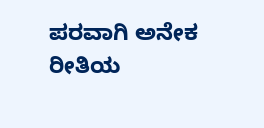ಪರವಾಗಿ ಅನೇಕ ರೀತಿಯ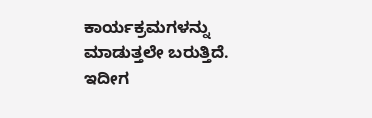ಕಾರ್ಯಕ್ರಮಗಳನ್ನು ಮಾಡುತ್ತಲೇ ಬರುತ್ತಿದೆ. ಇದೀಗ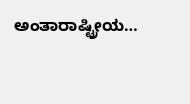ಅಂತಾರಾಷ್ಟ್ರೀಯ…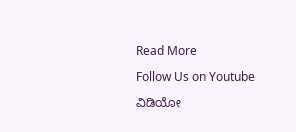Read More

Follow Us on Youtube

ವಿಡಿಯೋ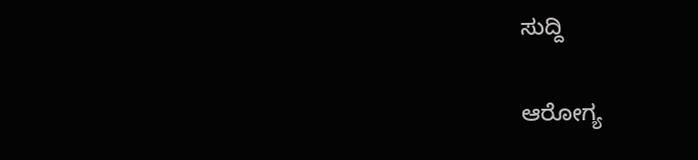ಸುದ್ದಿ

ಆರೋಗ್ಯ